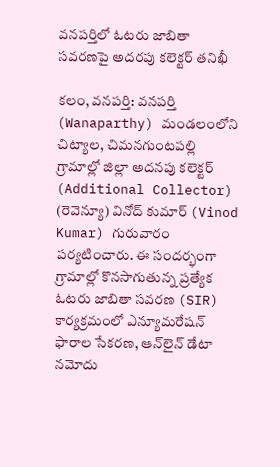వనపర్తిలో ఓటరు జాబితా సవరణపై అదరపు కలెక్టర్ తనిఖీ

కలం, వనపర్తి: వనపర్తి (Wanaparthy) మండలంలోని చిట్యాల, చిమనగుంటపల్లి గ్రామాల్లో జిల్లా అదనపు కలెక్టర్ (Additional Collector) (రెవెన్యూ) వినోద్ కుమార్ (Vinod Kumar) గురువారం పర్యటించారు. ఈ సందర్భంగా గ్రామాల్లో కొనసాగుతున్న ప్రత్యేక ఓటరు జాబితా సవరణ (SIR) కార్యక్రమంలో ఎన్యూమరేషన్ ఫారాల సేకరణ, ఆన్‌లైన్ డేటా నమోదు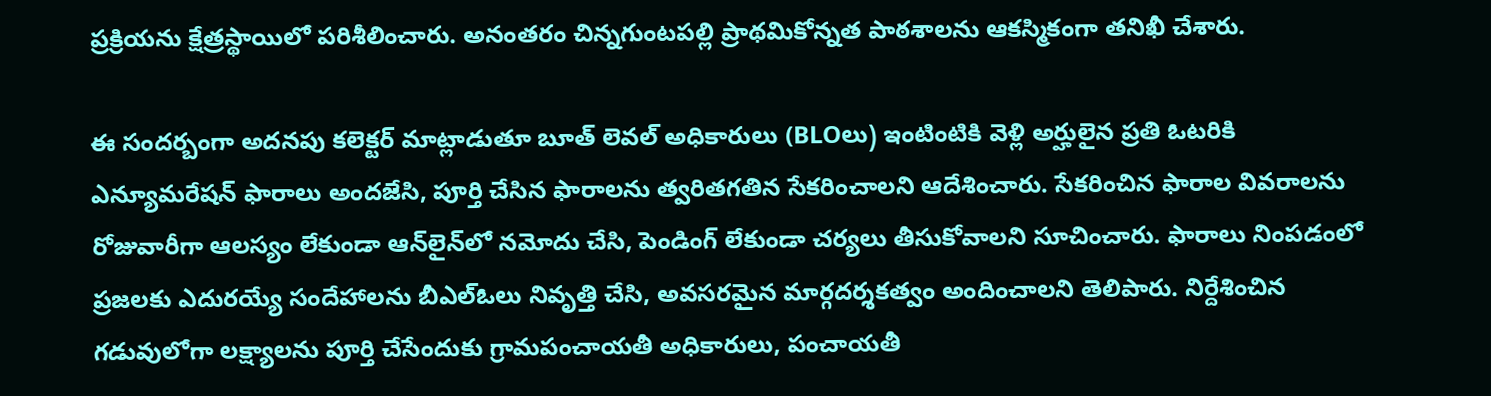ప్రక్రియను క్షేత్రస్థాయిలో పరిశీలించారు. అనంతరం చిన్నగుంటపల్లి ప్రాథమికోన్నత పాఠశాలను ఆకస్మికంగా తనిఖీ చేశారు.

ఈ సందర్బంగా అదనపు కలెక్టర్ మాట్లాడుతూ బూత్ లెవల్ అధికారులు (BLOలు) ఇంటింటికి వెళ్లి అర్హులైన ప్రతి ఓటరికి ఎన్యూమరేషన్ ఫారాలు అందజేసి, పూర్తి చేసిన ఫారాలను త్వరితగతిన సేకరించాలని ఆదేశించారు. సేకరించిన ఫారాల వివరాలను రోజువారీగా ఆలస్యం లేకుండా ఆన్‌లైన్‌లో నమోదు చేసి, పెండింగ్ లేకుండా చర్యలు తీసుకోవాలని సూచించారు. ఫారాలు నింపడంలో ప్రజలకు ఎదురయ్యే సందేహాలను బీఎల్‌ఓలు నివృత్తి చేసి, అవసరమైన మార్గదర్శకత్వం అందించాలని తెలిపారు. నిర్దేశించిన గడువులోగా లక్ష్యాలను పూర్తి చేసేందుకు గ్రామపంచాయతీ అధికారులు, పంచాయతీ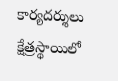కార్యదర్శులు క్షేత్రస్థాయిలో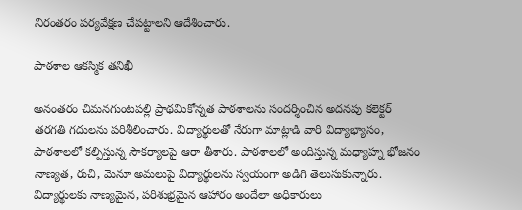నిరంతరం పర్యవేక్షణ చేపట్టాలని ఆదేశించారు.

పాఠశాల ఆకస్మిక తనిఖీ

అనంతరం చిమనగుంటపల్లి ప్రాథమికోన్నత పాఠశాలను సందర్శించిన అదనపు కలెక్టర్ తరగతి గదులను పరిశీలించారు. విద్యార్థులతో నేరుగా మాట్లాడి వారి విద్యాభ్యాసం, పాఠశాలలో కల్పిస్తున్న సౌకర్యాలపై ఆరా తీశారు. పాఠశాలలో అందిస్తున్న మధ్యాహ్న భోజనం నాణ్యత, రుచి, మెనూ అమలుపై విద్యార్థులను స్వయంగా అడిగి తెలుసుకున్నారు. విద్యార్థులకు నాణ్యమైన, పరిశుభ్రమైన ఆహారం అందేలా అధికారులు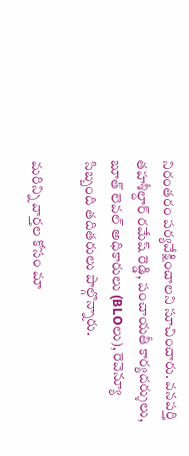నిరంతరం పర్యవేక్షించాలని సూచించారు. వనపర్తి తహశీల్దార్ రమేష్ రెడ్డి, పంచాయతీ కార్యదర్శులు, బూత్ లెవల్ అధికారులు (BLOలు), రెవెన్యూ సిబ్బంది తదితరులు పాల్గొన్నారు.

మ‌రిన్ని వార్త‌ల కోసం మా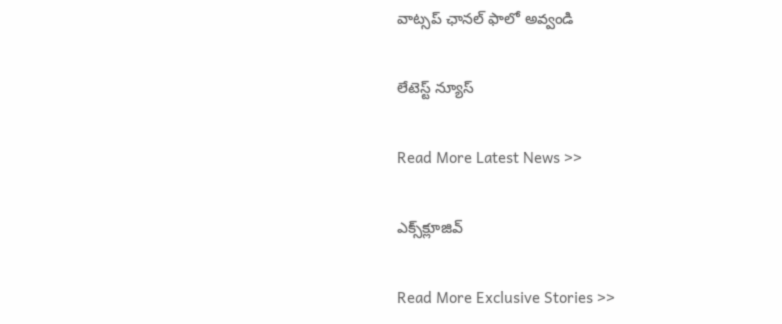వాట్స‌ప్ ఛాన‌ల్ ఫాలో అవ్వండి

లేటెస్ట్ న్యూస్‌

Read More Latest News >>

ఎక్స్‌క్లూజివ్‌

Read More Exclusive Stories >>